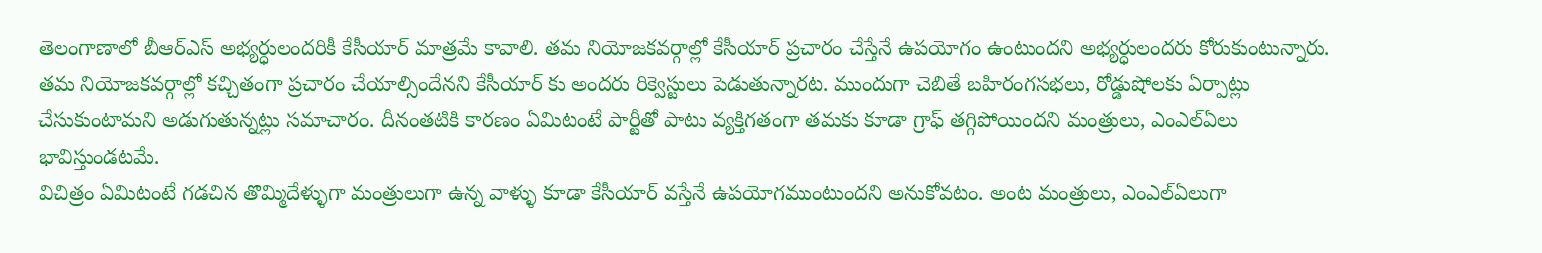తెలంగాణాలో బీఆర్ఎస్ అభ్యర్ధులందరికీ కేసీయార్ మాత్రమే కావాలి. తమ నియోజకవర్గాల్లో కేసీయార్ ప్రచారం చేస్తేనే ఉపయోగం ఉంటుందని అభ్యర్ధులందరు కోరుకుంటున్నారు. తమ నియోజకవర్గాల్లో కచ్చితంగా ప్రచారం చేయాల్సిందేనని కేసీయార్ కు అందరు రిక్వెస్టులు పెడుతున్నారట. ముందుగా చెబితే బహిరంగసభలు, రోడ్డుషోలకు ఏర్పాట్లు చేసుకుంటామని అడుగుతున్నట్లు సమాచారం. దీనంతటికి కారణం ఏమిటంటే పార్టీతో పాటు వ్యక్తిగతంగా తమకు కూడా గ్రాఫ్ తగ్గిపోయిందని మంత్రులు, ఎంఎల్ఏలు భావిస్తుండటమే.
విచిత్రం ఏమిటంటే గడచిన తొమ్మిదేళ్ళుగా మంత్రులుగా ఉన్న వాళ్ళు కూడా కేసీయార్ వస్తేనే ఉపయోగముంటుందని అనుకోవటం. అంట మంత్రులు, ఎంఎల్ఏలుగా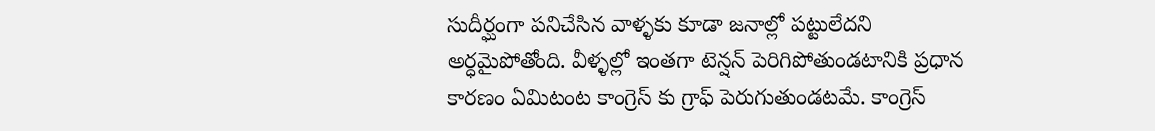సుదీర్ఘంగా పనిచేసిన వాళ్ళకు కూడా జనాల్లో పట్టులేదని అర్ధమైపోతోంది. వీళ్ళల్లో ఇంతగా టెన్షన్ పెరిగిపోతుండటానికి ప్రధాన కారణం ఏమిటంట కాంగ్రెస్ కు గ్రాఫ్ పెరుగుతుండటమే. కాంగ్రెస్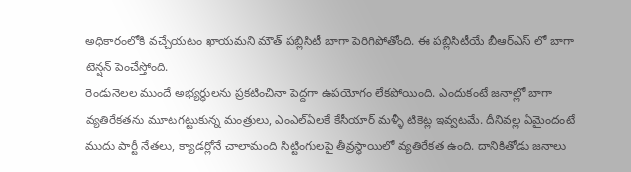అధికారంలోకి వచ్చేయటం ఖాయమని మౌత్ పబ్లిసిటీ బాగా పెరిగిపోతోంది. ఈ పబ్లిసిటీయే బీఆర్ఎస్ లో బాగా టెన్షన్ పెంచేస్తోంది.
రెండునెలల ముందే అభ్యర్ధులను ప్రకటించినా పెద్దగా ఉపయోగం లేకపోయింది. ఎందుకంటే జనాల్లో బాగా వ్యతిరేకతను మూటగట్టుకున్న మంత్రులు, ఎంఎల్ఏలకే కేసీయార్ మళ్ళీ టికెట్ల ఇవ్వటమే. దీనివల్ల ఏమైందంటే ముదు పార్టీ నేతలు, క్యాడర్లోనే చాలామంది సిట్టింగులపై తీవ్రస్ధాయిలో వ్యతిరేకత ఉంది. దానికితోడు జనాలు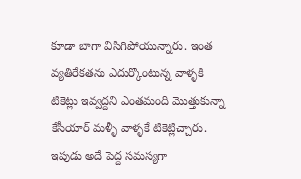కూడా బాగా విసిగిపోయున్నారు. ఇంత వ్యతిరేకతను ఎదుర్కొంటున్న వాళ్ళకి టికెట్లు ఇవ్వద్దని ఎంతమంది మొత్తుకున్నా కేసీయార్ మళ్ళీ వాళ్ళకే టికెట్లిచ్చారు. ఇపుడు అదే పెద్ద సమస్యగా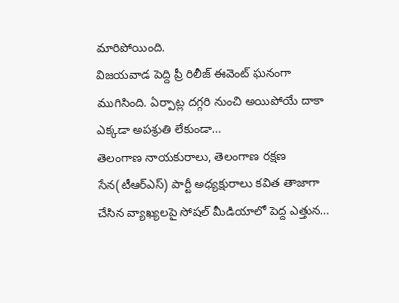మారిపోయింది.
విజయవాడ పెద్ది ప్రీ రిలీజ్ ఈవెంట్ ఘనంగా ముగిసింది. ఏర్పాట్ల దగ్గరి నుంచి అయిపోయే దాకా ఎక్కడా అపశ్రుతి లేకుండా…
తెలంగాణ నాయకురాలు, తెలంగాణ రక్షణ సేన(టీఆర్ఎస్) పార్టీ అధ్యక్షురాలు కవిత తాజాగా చేసిన వ్యాఖ్యలపై సోషల్ మీడియాలో పెద్ద ఎత్తున…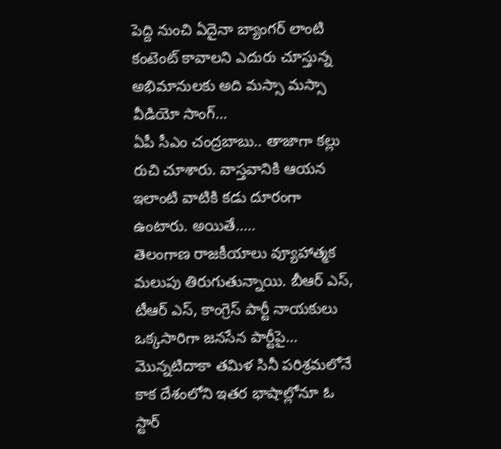పెద్ది నుంచి ఏదైనా బ్యాంగర్ లాంటి కంటెంట్ కావాలని ఎదురు చూస్తున్న అభిమానులకు అది మస్సా మస్సా వీడియో సాంగ్…
ఏపీ సీఎం చంద్రబాబు.. తాజాగా కల్లు రుచి చూశారు. వాస్తవానికి ఆయన ఇలాంటి వాటికి కడు దూరంగా ఉంటారు. అయితే..…
తెలంగాణ రాజకీయాలు వ్యూహాత్మక మలుపు తిరుగుతున్నాయి. బీఆర్ ఎస్, టీఆర్ ఎస్, కాంగ్రెస్ పార్టీ నాయకులు ఒక్కసారిగా జనసేన పార్టీపై…
మొన్నటిదాకా తమిళ సినీ పరిశ్రమలోనే కాక దేశంలోని ఇతర భాషాల్లోనూ ఓ స్టార్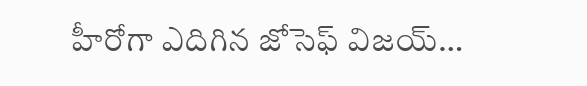హీరోగా ఎదిగిన జోసెఫ్ విజయ్…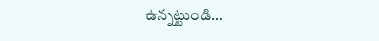ఉన్నట్టుండి…